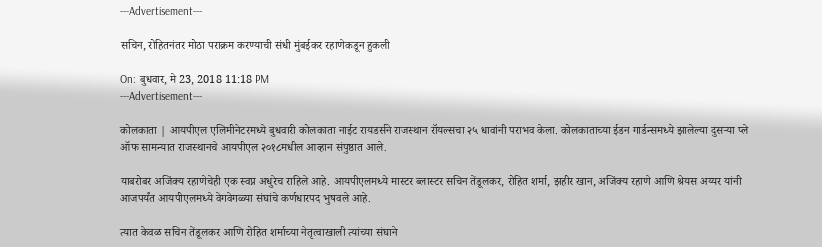---Advertisement---

सचिन, रोहितनंतर मोठा पराक्रम करण्याची संधी मुंबईकर रहाणेकडून हुकली

On: बुधवार, मे 23, 2018 11:18 PM
---Advertisement---

कोलकाता | आयपीएल एलिमीनेटरमध्ये बुधवारी कोलकाता नाईट रायडर्सने राजस्थान रॉयल्सचा २५ धावांनी पराभव केला. कोलकाताच्या ईडन गार्डन्समध्ये झालेल्या दुसऱ्या प्ले ऑफ सामन्यात राजस्थानचे आयपीएल २०१८मधील आव्हान संपुष्ठात आले.

याबरोबर अजिंक्य रहाणेचेही एक स्वप्न अधुरेच राहिले आहे. आयपीएलमध्ये मास्टर ब्लास्टर सचिन तेंडूलकर, रोहित शर्मा, झहीर खान, अजिंक्य रहाणे आणि श्रेयस अय्यर यांनी आजपर्यंत आयपीएलमध्ये वेगवेगळ्या संघांचे कर्णधारपद भुषवले आहे.

त्यात केवळ सचिन तेंडूलकर आणि रोहित शर्माच्या नेतृत्वाखाली त्यांच्या संघाने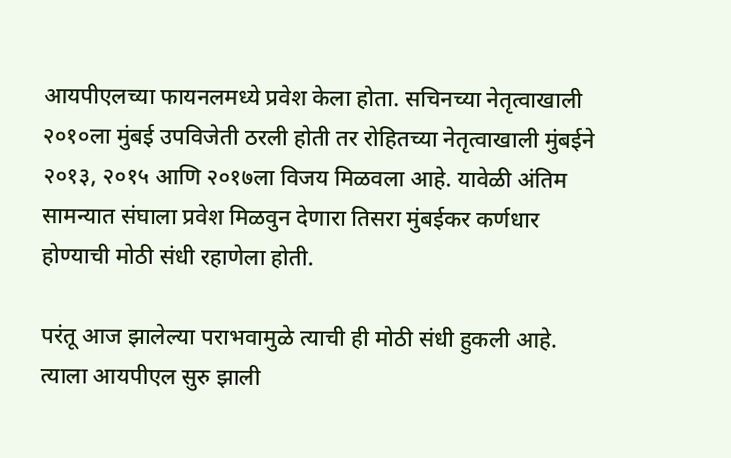आयपीएलच्या फायनलमध्ये प्रवेश केला होता. सचिनच्या नेतृत्वाखाली २०१०ला मुंबई उपविजेती ठरली होती तर रोहितच्या नेतृत्वाखाली मुंबईने २०१३, २०१५ आणि २०१७ला विजय मिळवला आहे. यावेळी अंतिम सामन्यात संघाला प्रवेश मिळवुन देणारा तिसरा मुंबईकर कर्णधार होण्याची मोठी संधी रहाणेला होती.

परंतू आज झालेल्या पराभवामुळे त्याची ही मोठी संधी हुकली आहे. त्याला आयपीएल सुरु झाली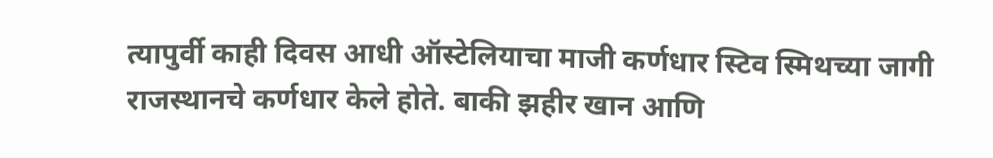त्यापुर्वी काही दिवस आधी ऑस्टेलियाचा माजी कर्णधार स्टिव स्मिथच्या जागी राजस्थानचे कर्णधार केले होते. बाकी झहीर खान आणि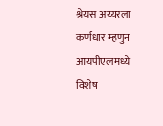श्रेयस अय्यरला कर्णधार म्हणुन आयपीएलमध्ये विशेष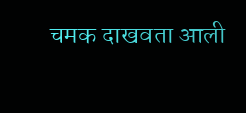चमक दाखवता आली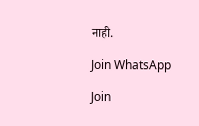नाही.

Join WhatsApp

Join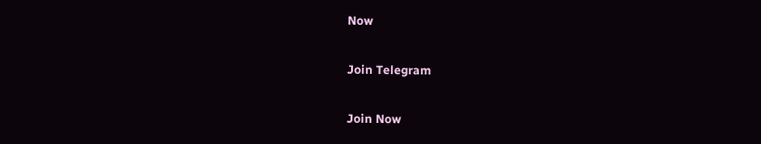Now

Join Telegram

Join Now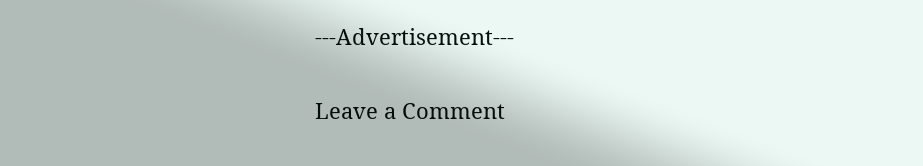---Advertisement---

Leave a Comment